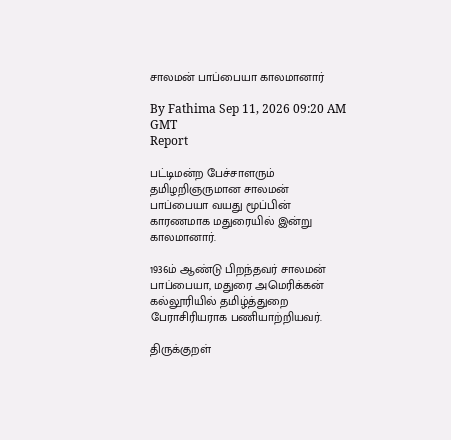சாலமன் பாப்பையா காலமானார்

By Fathima Sep 11, 2026 09:20 AM GMT
Report

பட்டிமன்ற பேச்சாளரும் தமிழறிஞருமான சாலமன் பாப்பையா வயது மூப்பின் காரணமாக மதுரையில் இன்று காலமானார்.

1936ம் ஆண்டு பிறந்தவர் சாலமன் பாப்பையா, மதுரை அமெரிக்கன் கல்லூரியில் தமிழ்த்துறை பேராசிரியராக பணியாற்றியவர்.

திருக்குறள்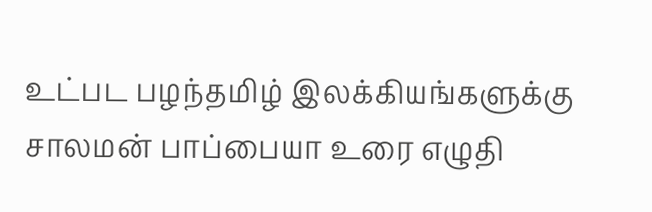உட்பட பழந்தமிழ் இலக்கியங்களுக்கு சாலமன் பாப்பையா உரை எழுதி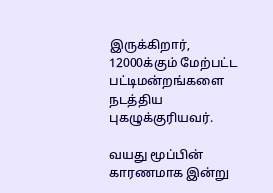இருக்கிறார், 12000க்கும் மேற்பட்ட பட்டிமன்றங்களை நடத்திய புகழுக்குரியவர்.

வயது மூப்பின் காரணமாக இன்று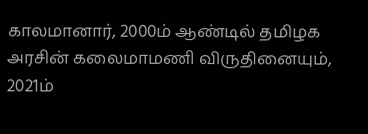காலமானார், 2000ம் ஆண்டில் தமிழக அரசின் கலைமாமணி விருதினையும், 2021ம்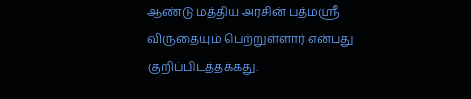ஆண்டு மத்திய அரசின் பத்மஸ்ரீ விருதையும் பெற்றுள்ளார் என்பது குறிப்பிடத்தக்கது.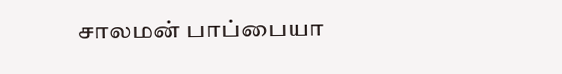சாலமன் பாப்பையா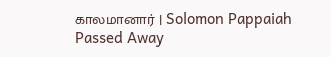காலமானார் | Solomon Pappaiah Passed Away